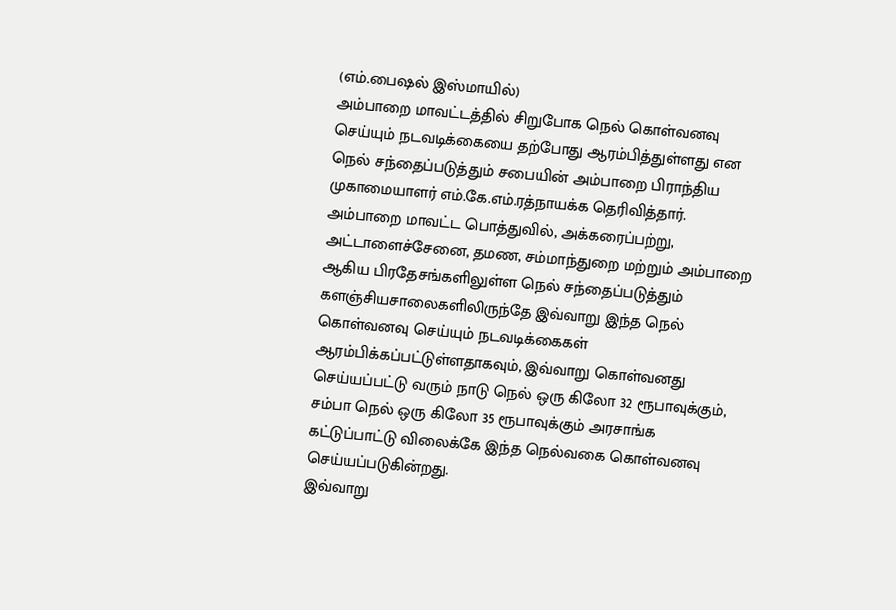(எம்.பைஷல் இஸ்மாயில்)
அம்பாறை மாவட்டத்தில் சிறுபோக நெல் கொள்வனவு செய்யும் நடவடிக்கையை தற்போது ஆரம்பித்துள்ளது என நெல் சந்தைப்படுத்தும் சபையின் அம்பாறை பிராந்திய முகாமையாளர் எம்.கே.எம்.ரத்நாயக்க தெரிவித்தார்.
அம்பாறை மாவட்ட பொத்துவில், அக்கரைப்பற்று, அட்டாளைச்சேனை, தமண, சம்மாந்துறை மற்றும் அம்பாறை ஆகிய பிரதேசங்களிலுள்ள நெல் சந்தைப்படுத்தும் களஞ்சியசாலைகளிலிருந்தே இவ்வாறு இந்த நெல் கொள்வனவு செய்யும் நடவடிக்கைகள் ஆரம்பிக்கப்பட்டுள்ளதாகவும், இவ்வாறு கொள்வனது செய்யப்பட்டு வரும் நாடு நெல் ஒரு கிலோ 32 ரூபாவுக்கும், சம்பா நெல் ஒரு கிலோ 35 ரூபாவுக்கும் அரசாங்க கட்டுப்பாட்டு விலைக்கே இந்த நெல்வகை கொள்வனவு செய்யப்படுகின்றது.
இவ்வாறு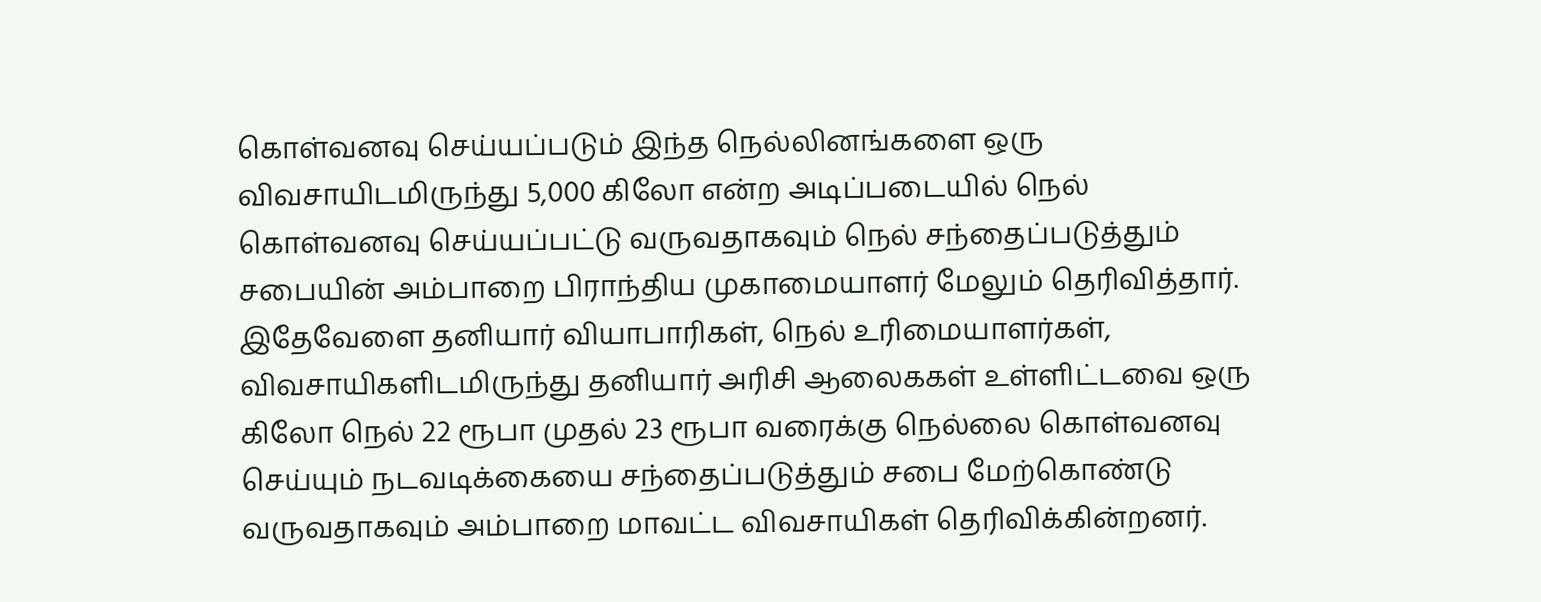கொள்வனவு செய்யப்படும் இந்த நெல்லினங்களை ஒரு விவசாயிடமிருந்து 5,000 கிலோ என்ற அடிப்படையில் நெல் கொள்வனவு செய்யப்பட்டு வருவதாகவும் நெல் சந்தைப்படுத்தும் சபையின் அம்பாறை பிராந்திய முகாமையாளர் மேலும் தெரிவித்தார்.
இதேவேளை தனியார் வியாபாரிகள், நெல் உரிமையாளர்கள், விவசாயிகளிடமிருந்து தனியார் அரிசி ஆலைககள் உள்ளிட்டவை ஒரு கிலோ நெல் 22 ரூபா முதல் 23 ரூபா வரைக்கு நெல்லை கொள்வனவு செய்யும் நடவடிக்கையை சந்தைப்படுத்தும் சபை மேற்கொண்டு வருவதாகவும் அம்பாறை மாவட்ட விவசாயிகள் தெரிவிக்கின்றனர்.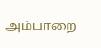அம்பாறை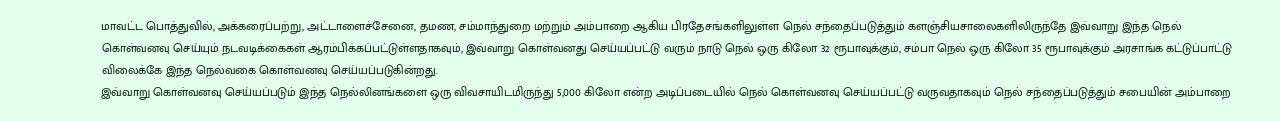மாவட்ட பொத்துவில், அக்கரைப்பற்று, அட்டாளைச்சேனை, தமண, சம்மாந்துறை மற்றும் அம்பாறை ஆகிய பிரதேசங்களிலுள்ள நெல் சந்தைப்படுத்தும் களஞ்சியசாலைகளிலிருந்தே இவ்வாறு இந்த நெல் கொள்வனவு செய்யும் நடவடிக்கைகள் ஆரம்பிக்கப்பட்டுள்ளதாகவும், இவ்வாறு கொள்வனது செய்யப்பட்டு வரும் நாடு நெல் ஒரு கிலோ 32 ரூபாவுக்கும், சம்பா நெல் ஒரு கிலோ 35 ரூபாவுக்கும் அரசாங்க கட்டுப்பாட்டு விலைக்கே இந்த நெல்வகை கொள்வனவு செய்யப்படுகின்றது.
இவ்வாறு கொள்வனவு செய்யப்படும் இந்த நெல்லினங்களை ஒரு விவசாயிடமிருந்து 5,000 கிலோ என்ற அடிப்படையில் நெல் கொள்வனவு செய்யப்பட்டு வருவதாகவும் நெல் சந்தைப்படுத்தும் சபையின் அம்பாறை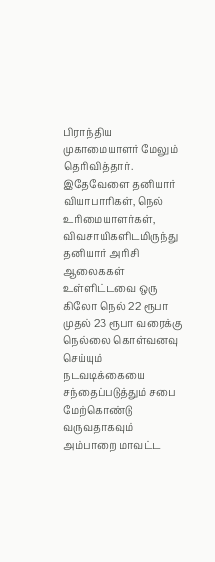பிராந்திய முகாமையாளர் மேலும் தெரிவித்தார்.
இதேவேளை தனியார் வியாபாரிகள், நெல் உரிமையாளர்கள், விவசாயிகளிடமிருந்து தனியார் அரிசி ஆலைககள் உள்ளிட்டவை ஒரு கிலோ நெல் 22 ரூபா முதல் 23 ரூபா வரைக்கு நெல்லை கொள்வனவு செய்யும் நடவடிக்கையை சந்தைப்படுத்தும் சபை மேற்கொண்டு வருவதாகவும் அம்பாறை மாவட்ட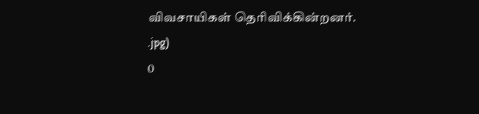விவசாயிகள் தெரிவிக்கின்றனர்.
.jpg)
0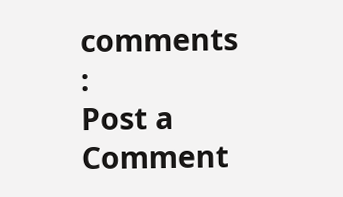comments :
Post a Comment